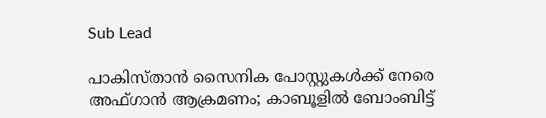Sub Lead

പാകിസ്താന്‍ സൈനിക പോസ്റ്റുകള്‍ക്ക് നേരെ അഫ്ഗാന്‍ ആക്രമണം; കാബൂളില്‍ ബോംബിട്ട്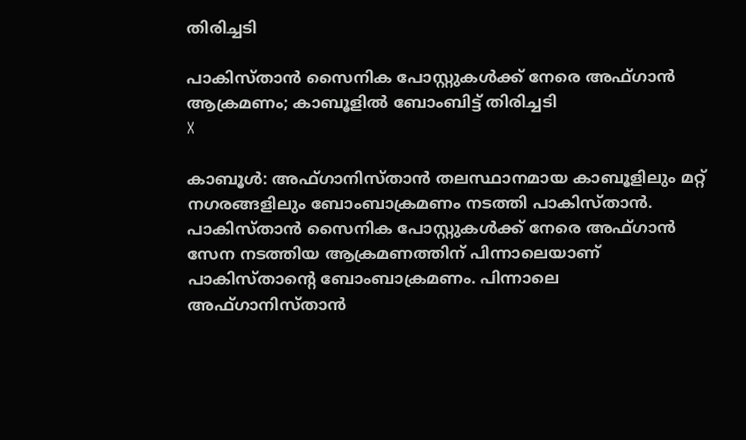തിരിച്ചടി

പാകിസ്താന്‍ സൈനിക പോസ്റ്റുകള്‍ക്ക് നേരെ അഫ്ഗാന്‍ ആക്രമണം; കാബൂളില്‍ ബോംബിട്ട് തിരിച്ചടി
X

കാബൂള്‍: അഫ്ഗാനിസ്താന്‍ തലസ്ഥാനമായ കാബൂളിലും മറ്റ് നഗരങ്ങളിലും ബോംബാക്രമണം നടത്തി പാകിസ്താന്‍. പാകിസ്താന്‍ സൈനിക പോസ്റ്റുകള്‍ക്ക് നേരെ അഫ്ഗാന്‍ സേന നടത്തിയ ആക്രമണത്തിന് പിന്നാലെയാണ് പാകിസ്താന്റെ ബോംബാക്രമണം. പിന്നാലെ അഫ്ഗാനിസ്താന്‍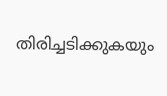തിരിച്ചടിക്കുകയും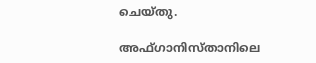ചെയ്തു.

അഫ്ഗാനിസ്താനിലെ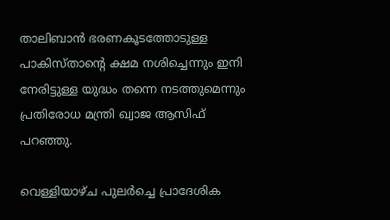താലിബാന്‍ ഭരണകൂടത്തോടുള്ള പാകിസ്താന്റെ ക്ഷമ നശിച്ചെന്നും ഇനി നേരിട്ടുള്ള യുദ്ധം തന്നെ നടത്തുമെന്നും പ്രതിരോധ മന്ത്രി ഖ്വാജ ആസിഫ് പറഞ്ഞു.

വെള്ളിയാഴ്ച പുലര്‍ച്ചെ പ്രാദേശിക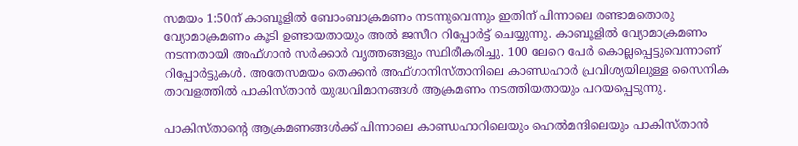സമയം 1:50ന് കാബൂളില്‍ ബോംബാക്രമണം നടന്നുവെന്നും ഇതിന് പിന്നാലെ രണ്ടാമതൊരു വ്യോമാക്രമണം കൂടി ഉണ്ടായതായും അല്‍ ജസീറ റിപ്പോര്‍ട്ട് ചെയ്യുന്നു. കാബൂളില്‍ വ്യോമാക്രമണം നടന്നതായി അഫ്ഗാന്‍ സര്‍ക്കാര്‍ വൃത്തങ്ങളും സ്ഥിരീകരിച്ചു. 100 ലേറെ പേര്‍ കൊല്ലപ്പെട്ടുവെന്നാണ് റിപ്പോര്‍ട്ടുകള്‍. അതേസമയം തെക്കന്‍ അഫ്ഗാനിസ്താനിലെ കാണ്ഡഹാര്‍ പ്രവിശ്യയിലുള്ള സൈനിക താവളത്തില്‍ പാകിസ്താന്‍ യുദ്ധവിമാനങ്ങള്‍ ആക്രമണം നടത്തിയതായും പറയപ്പെടുന്നു.

പാകിസ്താന്റെ ആക്രമണങ്ങള്‍ക്ക് പിന്നാലെ കാണ്ഡഹാറിലെയും ഹെല്‍മന്ദിലെയും പാകിസ്താന്‍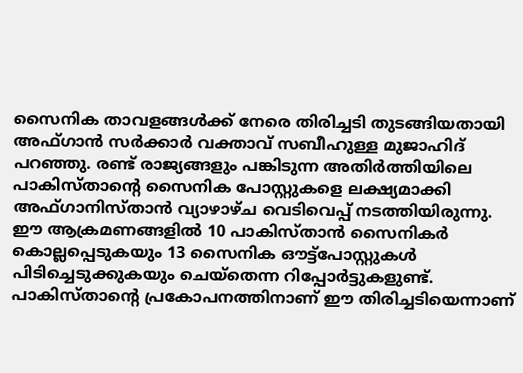സൈനിക താവളങ്ങള്‍ക്ക് നേരെ തിരിച്ചടി തുടങ്ങിയതായി അഫ്ഗാന്‍ സര്‍ക്കാര്‍ വക്താവ് സബീഹുള്ള മുജാഹിദ് പറഞ്ഞു. രണ്ട് രാജ്യങ്ങളും പങ്കിടുന്ന അതിര്‍ത്തിയിലെ പാകിസ്താന്റെ സൈനിക പോസ്റ്റുകളെ ലക്ഷ്യമാക്കി അഫ്ഗാനിസ്താന്‍ വ്യാഴാഴ്ച വെടിവെപ്പ് നടത്തിയിരുന്നു. ഈ ആക്രമണങ്ങളില്‍ 10 പാകിസ്താന്‍ സൈനികര്‍ കൊല്ലപ്പെടുകയും 13 സൈനിക ഔട്ട്പോസ്റ്റുകള്‍ പിടിച്ചെടുക്കുകയും ചെയ്‌തെന്ന റിപ്പോര്‍ട്ടുകളുണ്ട്. പാകിസ്താന്റെ പ്രകോപനത്തിനാണ് ഈ തിരിച്ചടിയെന്നാണ്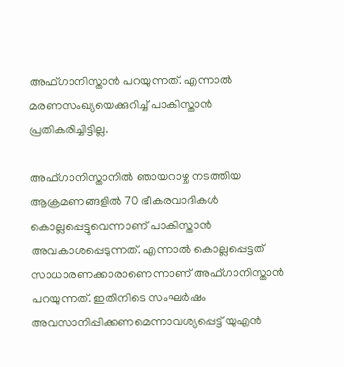അഫ്ഗാനിസ്താന്‍ പറയുന്നത്. എന്നാല്‍ മരണസംഖ്യയെക്കുറിച്ച് പാകിസ്താന്‍ പ്രതികരിച്ചിട്ടില്ല.

അഫ്ഗാനിസ്താനില്‍ ഞായറാഴ്ച നടത്തിയ ആക്രമണങ്ങളില്‍ 70 ഭീകരവാദികള്‍ കൊല്ലപ്പെട്ടുവെന്നാണ് പാകിസ്താന്‍ അവകാശപ്പെടുന്നത്. എന്നാല്‍ കൊല്ലപ്പെട്ടത് സാധാരണക്കാരാണെന്നാണ് അഫ്ഗാനിസ്താന്‍ പറയുന്നത്. ഇതിനിടെ സംഘര്‍ഷം അവസാനിപ്പിക്കണമെന്നാവശ്യപ്പെട്ട് യുഎന്‍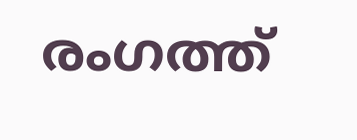രംഗത്ത്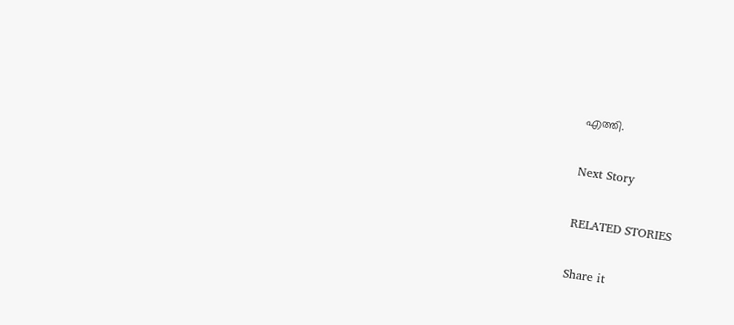എത്തി.

Next Story

RELATED STORIES

Share it